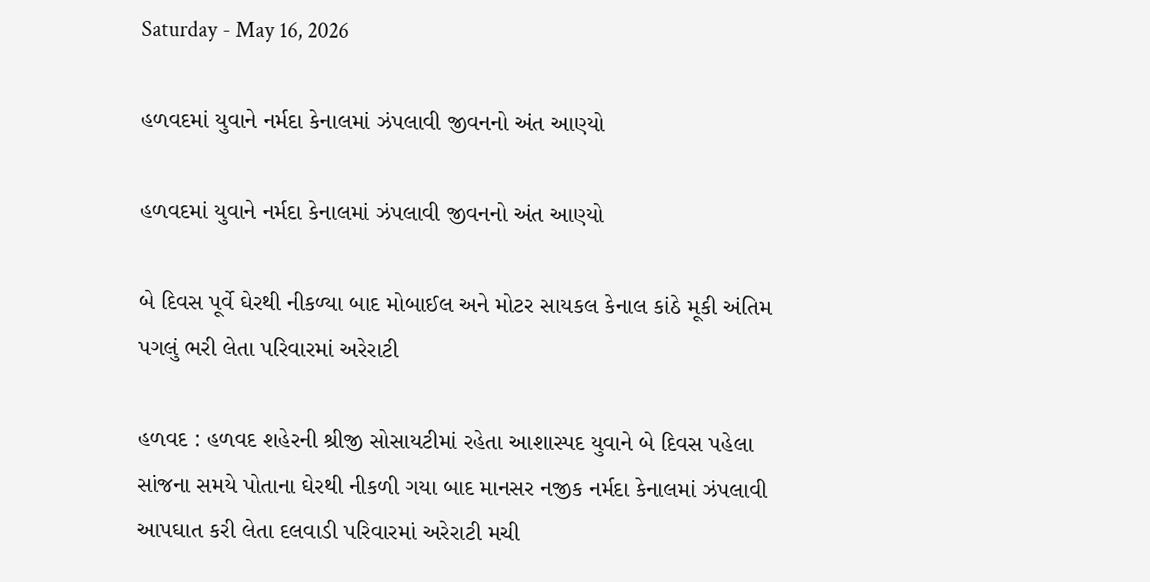Saturday - May 16, 2026

હળવદમાં યુવાને નર્મદા કેનાલમાં ઝંપલાવી જીવનનો અંત આણ્યો

હળવદમાં યુવાને નર્મદા કેનાલમાં ઝંપલાવી જીવનનો અંત આણ્યો

બે દિવસ પૂર્વે ઘેરથી નીકળ્યા બાદ મોબાઈલ અને મોટર સાયકલ કેનાલ કાંઠે મૂકી અંતિમ પગલું ભરી લેતા પરિવારમાં અરેરાટી

હળવદ : હળવદ શહેરની શ્રીજી સોસાયટીમાં રહેતા આશાસ્પદ યુવાને બે દિવસ પહેલા સાંજના સમયે પોતાના ઘેરથી નીકળી ગયા બાદ માનસર નજીક નર્મદા કેનાલમાં ઝંપલાવી આપઘાત કરી લેતા દલવાડી પરિવારમાં અરેરાટી મચી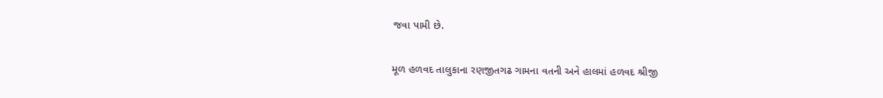જવા પામી છે.

મૂળ હળવદ તાલુકાના રણજીતગઢ ગામના વતની અને હાલમાં હળવદ શ્રીજી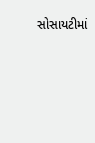સોસાયટીમાં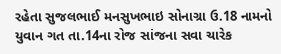રહેતા સુજલભાઈ મનસુખભાઇ સોનાગ્રા ઉ.18 નામનો યુવાન ગત તા.14ના રોજ સાંજના સવા ચારેક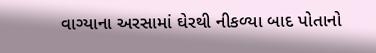વાગ્યાના અરસામાં ઘેરથી નીકળ્યા બાદ પોતાનો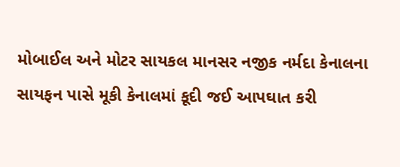મોબાઈલ અને મોટર સાયકલ માનસર નજીક નર્મદા કેનાલના સાયફન પાસે મૂકી કેનાલમાં કૂદી જઈ આપઘાત કરી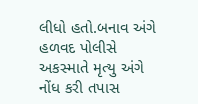લીધો હતો.બનાવ અંગે હળવદ પોલીસે અકસ્માતે મૃત્યુ અંગે નોંધ કરી તપાસ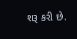શરૂ કરી છે.